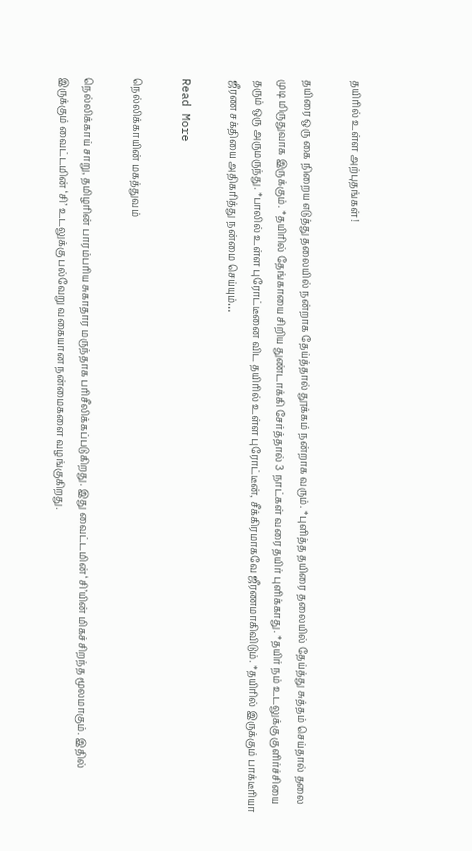தயிரில் உள்ள அற்புதங்கள்!

தயிரை ஒரு கை நிறைய எடுத்து தலையில் நன்றாக தேய்த்தால் தூக்கம் நன்றாக வரும். *புளித்த தயிரை தலையில் தேய்த்து சுத்தம் செய்தால் தலை முடி மிருதுவாக இருக்கும். *தயிரில் தேங்காயை சிறிய துண்டாக்கி சேர்த்தால் 3 நாட்கள் வரை தயிர் புளிக்காது. *தயிர் நம் உடலுக்கு குளிர்ச்சியை தரும் ஒரு அருமருந்து. *பாலில் உள்ள புரோட்டீனை விட தயிரில் உள்ள புரோட்டீன், சீக்கிரமாகவே ஜீரணமாகிவிடும். *த‌‌யி‌ரி‌ல் இரு‌க்கு‌ம் பா‌க்டீ‌ரியா ஜீரண சக்தியை அதிகரித்து நன்மை செய்யும்…

Read More

நெல்லிக்காயின் மகத்துவம்

நெல்லிக்காய் சாறு, தமிழரின் பாரம்பரிய சுகாதார மருந்தாக பரிசீலிக்கப்படுகிறது. இது வைட்டமின் ‘சி’யின் மிகச்சிறந்த மூலமாகும். இதில் இருக்கும் வைட்டமின் ‘சி’ உடலுக்கு பல்வேறு வகையான நன்மைகளை வழங்குகிறது.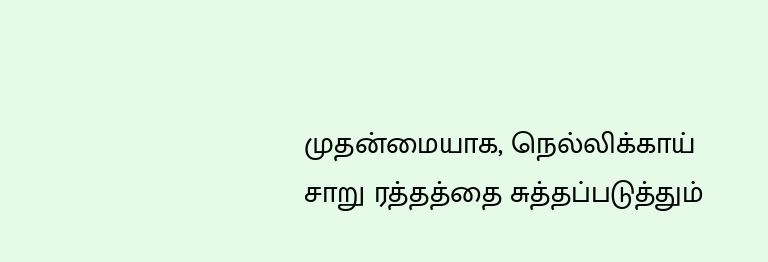முதன்மையாக, நெல்லிக்காய் சாறு ரத்தத்தை சுத்தப்படுத்தும்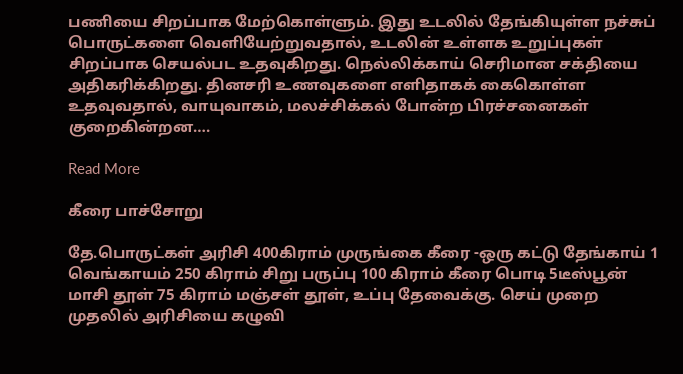பணியை சிறப்பாக மேற்கொள்ளும். இது உடலில் தேங்கியுள்ள நச்சுப் பொருட்களை வெளியேற்றுவதால், உடலின் உள்ளக உறுப்புகள் சிறப்பாக செயல்பட உதவுகிறது. நெல்லிக்காய் செரிமான சக்தியை அதிகரிக்கிறது. தினசரி உணவுகளை எளிதாகக் கைகொள்ள உதவுவதால், வாயுவாகம், மலச்சிக்கல் போன்ற பிரச்சனைகள் குறைகின்றன….

Read More

கீரை பாச்சோறு

தே.பொருட்கள் அரிசி 400கிராம் முருங்கை கீரை -ஒரு கட்டு தேங்காய் 1 வெங்காயம் 250 கிராம் சிறு பருப்பு 100 கிராம் கீரை பொடி 5டீஸ்பூன் மாசி தூள் 75 கிராம் மஞ்சள் தூள், உப்பு தேவைக்கு. செய் முறை முதலில் அரிசியை கழுவி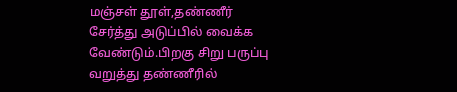மஞ்சள் தூள்,தண்ணீர் சேர்த்து அடுப்பில் வைக்க வேண்டும்.பிறகு சிறு பருப்பு வறுத்து தண்ணீரில்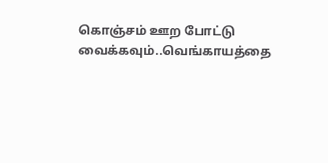கொஞ்சம் ஊற போட்டு வைக்கவும்..வெங்காயத்தை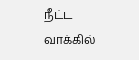நீட்ட வாக்கில்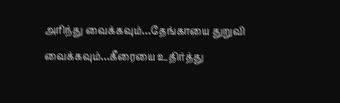அரிந்து வைக்கவும்…தேங்காயை துறுவி வைக்கவும்…கீரையை உதிர்த்து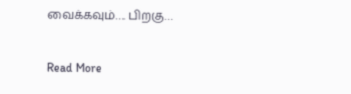வைக்கவும்…. பிறகு…

Read More